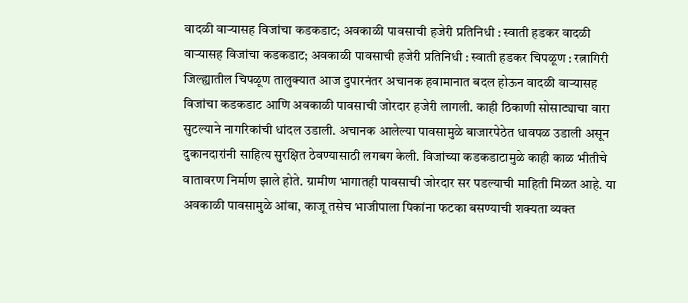वादळी वाऱ्यासह विजांचा कडकडाट; अवकाळी पावसाची हजेरी प्रतिनिधी : स्वाती हडकर वादळी वाऱ्यासह विजांचा कडकडाट; अवकाळी पावसाची हजेरी प्रतिनिधी : स्वाती हडकर चिपळूण : रत्नागिरी जिल्ह्यातील चिपळूण तालुक्यात आज दुपारनंतर अचानक हवामानात बदल होऊन वादळी वाऱ्यासह विजांचा कडकडाट आणि अवकाळी पावसाची जोरदार हजेरी लागली. काही ठिकाणी सोसाट्याचा वारा सुटल्याने नागरिकांची धांदल उडाली. अचानक आलेल्या पावसामुळे बाजारपेठेत धावपळ उडाली असून दुकानदारांनी साहित्य सुरक्षित ठेवण्यासाठी लगबग केली. विजांच्या कडकडाटामुळे काही काळ भीतीचे वातावरण निर्माण झाले होते. ग्रामीण भागातही पावसाची जोरदार सर पडल्याची माहिती मिळत आहे. या अवकाळी पावसामुळे आंबा, काजू तसेच भाजीपाला पिकांना फटका बसण्याची शक्यता व्यक्त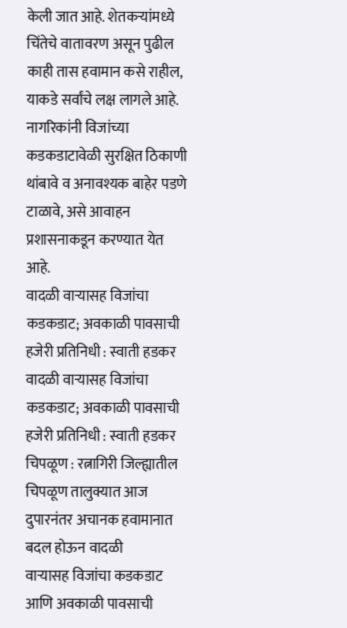केली जात आहे. शेतकऱ्यांमध्ये चिंतेचे वातावरण असून पुढील काही तास हवामान कसे राहील, याकडे सर्वांचे लक्ष लागले आहे. नागरिकांनी विजांच्या कडकडाटावेळी सुरक्षित ठिकाणी थांबावे व अनावश्यक बाहेर पडणे टाळावे, असे आवाहन प्रशासनाकडून करण्यात येत आहे.
वादळी वाऱ्यासह विजांचा कडकडाट; अवकाळी पावसाची हजेरी प्रतिनिधी : स्वाती हडकर वादळी वाऱ्यासह विजांचा कडकडाट; अवकाळी पावसाची हजेरी प्रतिनिधी : स्वाती हडकर चिपळूण : रत्नागिरी जिल्ह्यातील चिपळूण तालुक्यात आज दुपारनंतर अचानक हवामानात बदल होऊन वादळी
वाऱ्यासह विजांचा कडकडाट आणि अवकाळी पावसाची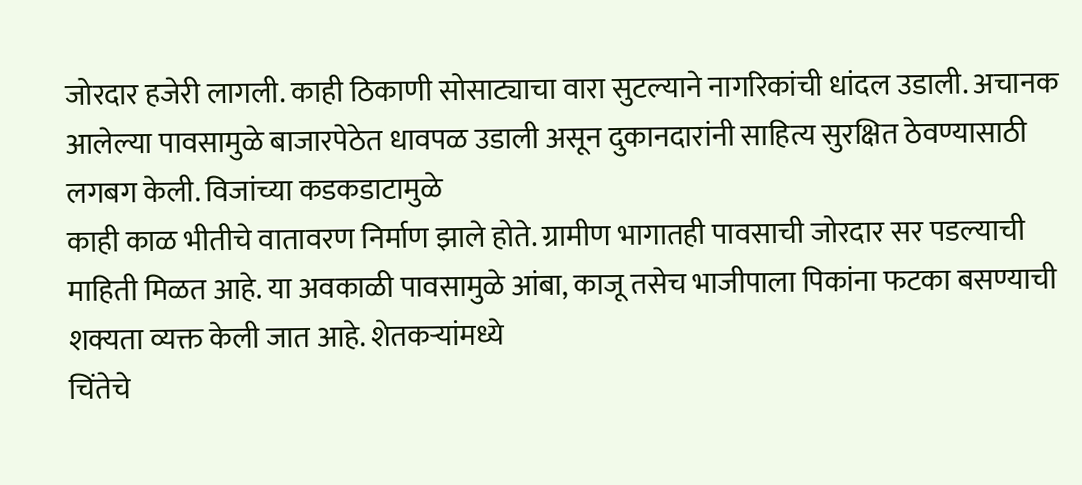जोरदार हजेरी लागली. काही ठिकाणी सोसाट्याचा वारा सुटल्याने नागरिकांची धांदल उडाली. अचानक आलेल्या पावसामुळे बाजारपेठेत धावपळ उडाली असून दुकानदारांनी साहित्य सुरक्षित ठेवण्यासाठी लगबग केली. विजांच्या कडकडाटामुळे
काही काळ भीतीचे वातावरण निर्माण झाले होते. ग्रामीण भागातही पावसाची जोरदार सर पडल्याची माहिती मिळत आहे. या अवकाळी पावसामुळे आंबा, काजू तसेच भाजीपाला पिकांना फटका बसण्याची शक्यता व्यक्त केली जात आहे. शेतकऱ्यांमध्ये
चिंतेचे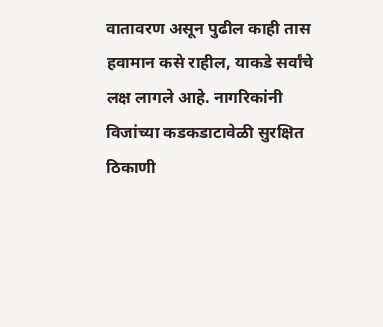वातावरण असून पुढील काही तास हवामान कसे राहील, याकडे सर्वांचे लक्ष लागले आहे. नागरिकांनी विजांच्या कडकडाटावेळी सुरक्षित ठिकाणी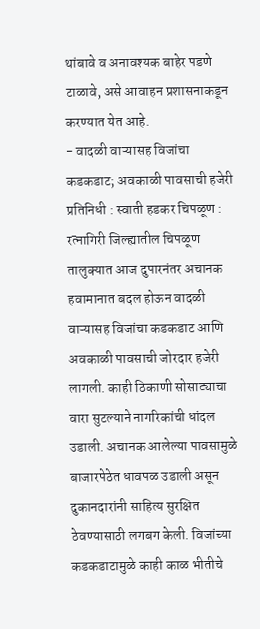थांबावे व अनावश्यक बाहेर पडणे टाळावे, असे आवाहन प्रशासनाकडून करण्यात येत आहे.
- वादळी वाऱ्यासह विजांचा कडकडाट; अवकाळी पावसाची हजेरी प्रतिनिधी : स्वाती हडकर चिपळूण : रत्नागिरी जिल्ह्यातील चिपळूण तालुक्यात आज दुपारनंतर अचानक हवामानात बदल होऊन वादळी वाऱ्यासह विजांचा कडकडाट आणि अवकाळी पावसाची जोरदार हजेरी लागली. काही ठिकाणी सोसाट्याचा वारा सुटल्याने नागरिकांची धांदल उडाली. अचानक आलेल्या पावसामुळे बाजारपेठेत धावपळ उडाली असून दुकानदारांनी साहित्य सुरक्षित ठेवण्यासाठी लगबग केली. विजांच्या कडकडाटामुळे काही काळ भीतीचे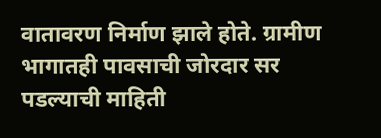वातावरण निर्माण झाले होते. ग्रामीण भागातही पावसाची जोरदार सर पडल्याची माहिती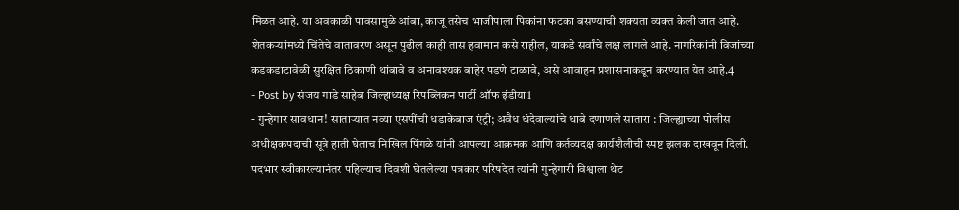मिळत आहे. या अवकाळी पावसामुळे आंबा, काजू तसेच भाजीपाला पिकांना फटका बसण्याची शक्यता व्यक्त केली जात आहे. शेतकऱ्यांमध्ये चिंतेचे वातावरण असून पुढील काही तास हवामान कसे राहील, याकडे सर्वांचे लक्ष लागले आहे. नागरिकांनी विजांच्या कडकडाटावेळी सुरक्षित ठिकाणी थांबावे व अनावश्यक बाहेर पडणे टाळावे, असे आवाहन प्रशासनाकडून करण्यात येत आहे.4
- Post by संजय गाडे साहेब जिल्हाध्यक्ष रिपब्लिकन पार्टी ऑफ इंडीया1
- गुन्हेगार सावधान! साताऱ्यात नव्या एसपींची धडाकेबाज एंट्री; अवैध धंदेवाल्यांचे धाबे दणाणले सातारा : जिल्ह्याच्या पोलीस अधीक्षकपदाची सूत्रे हाती घेताच निखिल पिंगळे यांनी आपल्या आक्रमक आणि कर्तव्यदक्ष कार्यशैलीची स्पष्ट झलक दाखवून दिली. पदभार स्वीकारल्यानंतर पहिल्याच दिवशी घेतलेल्या पत्रकार परिषदेत त्यांनी गुन्हेगारी विश्वाला थेट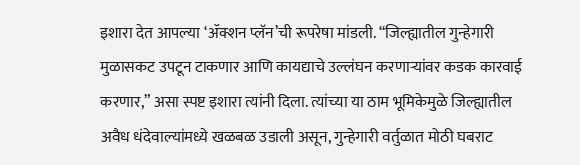इशारा देत आपल्या ‘ॲक्शन प्लॅन’ची रूपरेषा मांडली. “जिल्ह्यातील गुन्हेगारी मुळासकट उपटून टाकणार आणि कायद्याचे उल्लंघन करणाऱ्यांवर कडक कारवाई करणार,” असा स्पष्ट इशारा त्यांनी दिला. त्यांच्या या ठाम भूमिकेमुळे जिल्ह्यातील अवैध धंदेवाल्यांमध्ये खळबळ उडाली असून, गुन्हेगारी वर्तुळात मोठी घबराट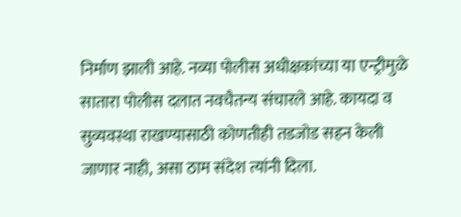निर्माण झाली आहे. नव्या पोलीस अधीक्षकांच्या या एन्ट्रीमुळे सातारा पोलीस दलात नवचैतन्य संचारले आहे. कायदा व सुव्यवस्था राखण्यासाठी कोणतीही तडजोड सहन केली जाणार नाही, असा ठाम संदेश त्यांनी दिला.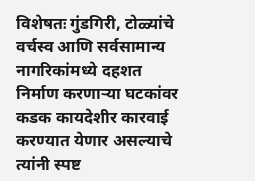विशेषतः गुंडगिरी, टोळ्यांचे वर्चस्व आणि सर्वसामान्य नागरिकांमध्ये दहशत निर्माण करणाऱ्या घटकांवर कडक कायदेशीर कारवाई करण्यात येणार असल्याचे त्यांनी स्पष्ट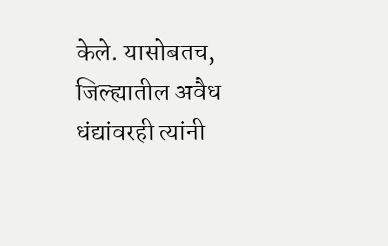केले. यासोबतच, जिल्ह्यातील अवैध धंद्यांवरही त्यांनी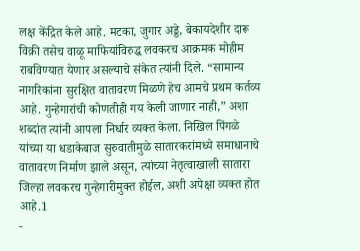लक्ष केंद्रित केले आहे. मटका, जुगार अड्डे, बेकायदेशीर दारू विक्री तसेच वाळू माफियांविरुद्ध लवकरच आक्रमक मोहीम राबविण्यात येणार असल्याचे संकेत त्यांनी दिले. “सामान्य नागरिकांना सुरक्षित वातावरण मिळणे हेच आमचे प्रथम कर्तव्य आहे. गुन्हेगारांची कोणतीही गय केली जाणार नाही,” अशा शब्दांत त्यांनी आपला निर्धार व्यक्त केला. निखिल पिंगळे यांच्या या धडाकेबाज सुरुवातीमुळे सातारकरांमध्ये समाधानाचे वातावरण निर्माण झाले असून, त्यांच्या नेतृत्वाखाली सातारा जिल्हा लवकरच गुन्हेगारीमुक्त होईल, अशी अपेक्षा व्यक्त होत आहे.1
-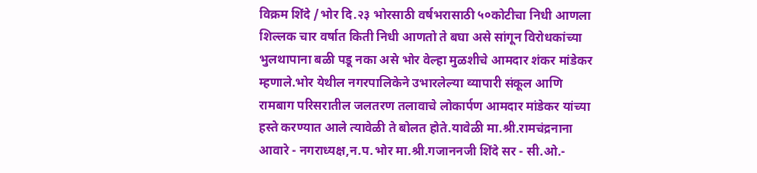विक्रम शिंदे /भोर दि.२३ भोरसाठी वर्षभरासाठी ५०कोटीचा निधी आणला शिल्लक चार वर्षात किती निधी आणतो ते बघा असे सांगून विरोधकांच्या भुलथापाना बळी पडू नका असे भोर वेल्हा मुळशीचे आमदार शंकर मांडेकर म्हणाले.भोर येथील नगरपालिकेने उभारलेल्या व्यापारी संकूल आणि रामबाग परिसरातील जलतरण तलावाचे लोकार्पण आमदार मांडेकर यांच्या हस्ते करण्यात आले त्यावेळी ते बोलत होते.यावेळी मा.श्री.रामचंद्रनाना आवारे - नगराध्यक्ष,न.प.भोर मा.श्री.गजाननजी शिंदे सर - सी.ओ.-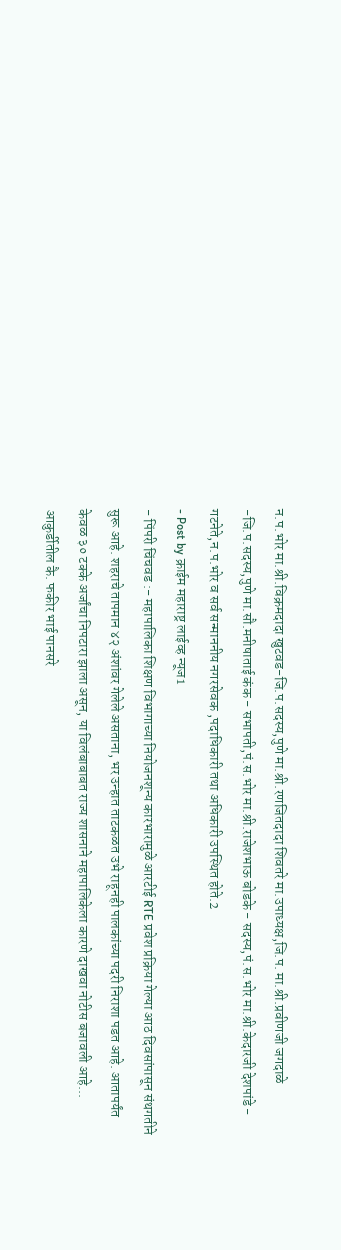न.प.भोर मा.श्री.विक्रमदादा खुटवड-जि.प.सदस्य,पुणे मा.श्री.रणजितदादा शिवतरे मा.उपाध्यक्ष,जि.प. मा.श्री.प्रवीणजी जगदाळे -जि.प.सदस्य,पुणे मा.सौ.मनीषाताई कंक - सभापती,पं.स.भोर मा.श्री.राजेशभाऊ बोडके - सदस्य,पं.स.भोर मा.श्री.केदारजी देशपांडे - गटनेते,न.प.भोर व सर्व सन्माननीय नगरसेवक ,पदाधिकारी तथा अधिकारी उपस्थित होते.2
- Post by क्राईम महाराष्ट्र लाईव्ह न्यूज1
- पिंपरी चिंचवड :- महापालिका शिक्षण विभागाच्या नियोजनशून्य कारभारामुळे आरटीई RTE प्रवेश प्रक्रिया गेल्या आठ दिवसांपासून संथगतीने सुरू आहे. शहराचे तापमान ४२ अंशांवर गेलेले असताना, भर उन्हात ताटकळत उभे राहूनही पालकांच्या पदरी निराशा पडत आहे. आतापर्यंत केवळ ३० टक्के अर्जांचा निपटारा झाला असून, या विलंबाबाबत राज्य शासनाने महापालिकेला कारणे दाखवा नोटीस बजावली आहे... आकुर्डीतील कै. फकीर भाई पानसरे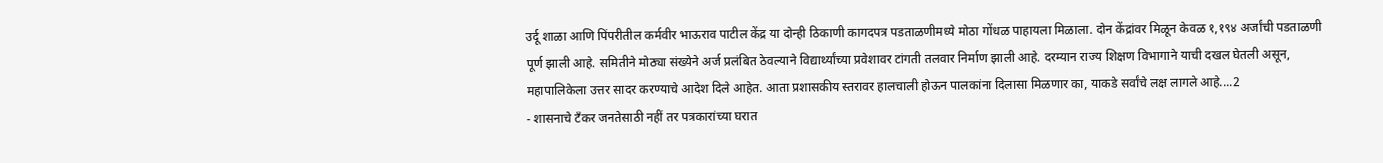उर्दू शाळा आणि पिंपरीतील कर्मवीर भाऊराव पाटील केंद्र या दोन्ही ठिकाणी कागदपत्र पडताळणीमध्ये मोठा गोंधळ पाहायला मिळाला. दोन केंद्रांवर मिळून केवळ १,१९४ अर्जांची पडताळणी पूर्ण झाली आहे. समितीने मोठ्या संख्येने अर्ज प्रलंबित ठेवल्याने विद्यार्थ्यांच्या प्रवेशावर टांगती तलवार निर्माण झाली आहे. दरम्यान राज्य शिक्षण विभागाने याची दखल घेतली असून, महापालिकेला उत्तर सादर करण्याचे आदेश दिले आहेत. आता प्रशासकीय स्तरावर हालचाली होऊन पालकांना दिलासा मिळणार का, याकडे सर्वांचे लक्ष लागले आहे....2
- शासनाचे टँकर जनतेसाठी नहीं तर पत्रकारांच्या घरात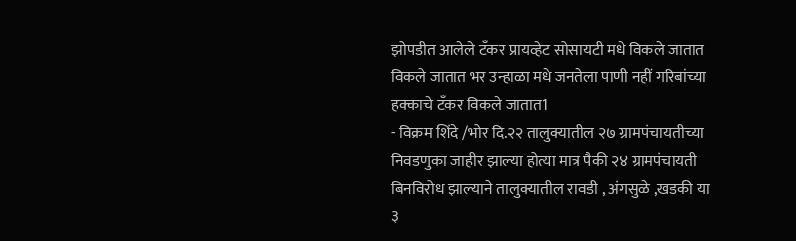झोपडीत आलेले टँकर प्रायव्हेट सोसायटी मधे विकले जातात विकले जातात भर उन्हाळा मधे जनतेला पाणी नहीं गरिबांच्या हक्काचे टँकर विकले जातात1
- विक्रम शिंदे /भोर दि.२२ तालुक्यातील २७ ग्रामपंचायतीच्या निवडणुका जाहीर झाल्या होत्या मात्र पैकी २४ ग्रामपंचायती बिनविरोध झाल्याने तालुक्यातील रावडी , अंगसुळे ,खडकी या ३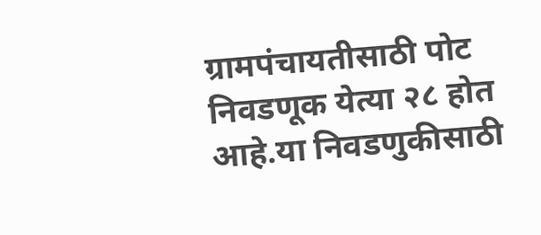ग्रामपंचायतीसाठी पोट निवडणूक येत्या २८ होत आहे.या निवडणुकीसाठी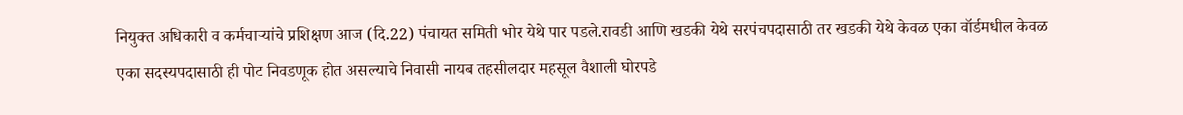नियुक्त अधिकारी व कर्मचाऱ्यांचे प्रशिक्षण आज (दि.22) पंचायत समिती भोर येथे पार पडले.रावडी आणि खडकी येथे सरपंचपदासाठी तर खडकी येथे केवळ एका वॉर्डमधील केवळ एका सदस्यपदासाठी ही पोट निवडणूक होत असल्याचे निवासी नायब तहसीलदार महसूल वैशाली घोरपडे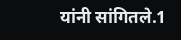यांनी सांगितले.1